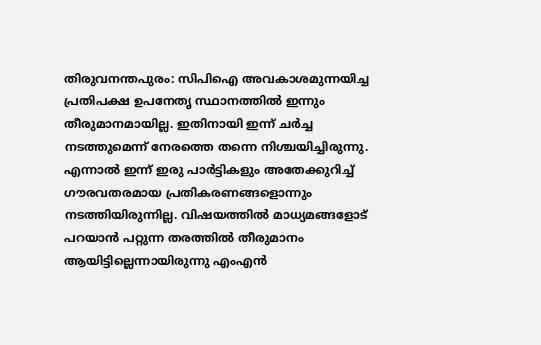തിരുവനന്തപുരം: സിപിഐ അവകാശമുന്നയിച്ച പ്രതിപക്ഷ ഉപനേതൃ സ്ഥാനത്തിൽ ഇന്നും തീരുമാനമായില്ല. ഇതിനായി ഇന്ന് ചർച്ച നടത്തുമെന്ന് നേരത്തെ തന്നെ നിശ്ചയിച്ചിരുന്നു. എന്നാൽ ഇന്ന് ഇരു പാർട്ടികളും അതേക്കുറിച്ച് ഗൗരവതരമായ പ്രതികരണങ്ങളൊന്നും നടത്തിയിരുന്നില്ല. വിഷയത്തിൽ മാധ്യമങ്ങളോട് പറയാൻ പറ്റുന്ന തരത്തിൽ തീരുമാനം ആയിട്ടില്ലെന്നായിരുന്നു എംഎൻ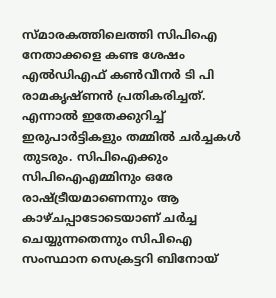സ്മാരകത്തിലെത്തി സിപിഐ നേതാക്കളെ കണ്ട ശേഷം എൽഡിഎഫ് കൺവീനർ ടി പി രാമകൃഷ്ണൻ പ്രതികരിച്ചത്.
എന്നാൽ ഇതേക്കുറിച്ച് ഇരുപാർട്ടികളും തമ്മിൽ ചർച്ചകൾ തുടരും. സിപിഐക്കും സിപിഐഎമ്മിനും ഒരേ രാഷ്ട്രീയമാണെന്നും ആ കാഴ്ചപ്പാടോടെയാണ് ചർച്ച ചെയ്യുന്നതെന്നും സിപിഐ സംസ്ഥാന സെക്രട്ടറി ബിനോയ്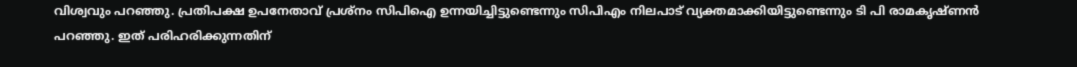വിശ്വവും പറഞ്ഞു. പ്രതിപക്ഷ ഉപനേതാവ് പ്രശ്നം സിപിഐ ഉന്നയിച്ചിട്ടുണ്ടെന്നും സിപിഎം നിലപാട് വ്യക്തമാക്കിയിട്ടുണ്ടെന്നും ടി പി രാമകൃഷ്ണൻ പറഞ്ഞു. ഇത് പരിഹരിക്കുന്നതിന്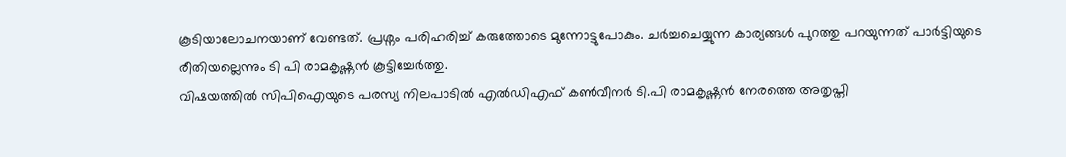കൂടിയാലോചനയാണ് വേണ്ടത്. പ്രശ്നം പരിഹരിച്ച് കരുത്തോടെ മുന്നോട്ടുപോകും. ചർച്ചചെയ്യുന്ന കാര്യങ്ങൾ പുറത്തു പറയുന്നത് പാർട്ടിയുടെ രീതിയല്ലെന്നും ടി പി രാമകൃഷ്ണൻ കൂട്ടിച്ചേർത്തു.
വിഷയത്തിൽ സിപിഐയുടെ പരസ്യ നിലപാടിൽ എൽഡിഎഫ് കൺവീനർ ടി.പി രാമകൃഷ്ണൻ നേരത്തെ അതൃപ്തി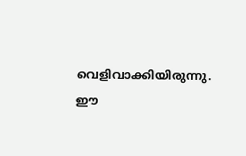വെളിവാക്കിയിരുന്നു. ഈ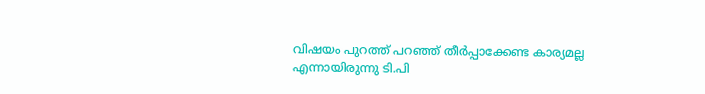വിഷയം പുറത്ത് പറഞ്ഞ് തീർപ്പാക്കേണ്ട കാര്യമല്ല എന്നായിരുന്നു ടി.പി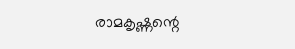രാമകൃഷ്ണന്റെ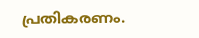പ്രതികരണം.